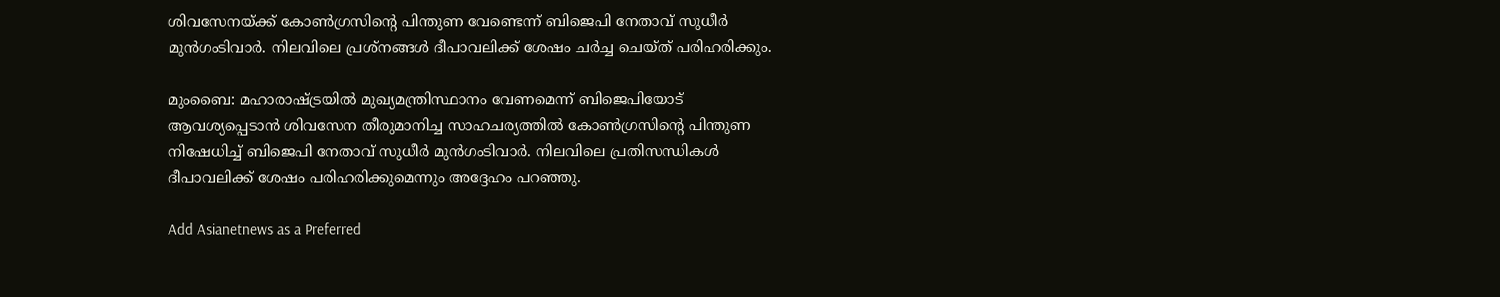ശിവസേനയ്ക്ക് കോണ്‍ഗ്രസിന്‍റെ പിന്തുണ വേണ്ടെന്ന് ബിജെപി നേതാവ് സുധീർ മുൻഗംടിവാർ. നിലവിലെ പ്രശ്നങ്ങള്‍ ദീപാവലിക്ക് ശേഷം ചര്‍ച്ച ചെയ്ത് പരിഹരിക്കും.

മുംബൈ: മഹാരാഷ്ട്രയില്‍ മുഖ്യമന്ത്രിസ്ഥാനം വേണമെന്ന് ബിജെപിയോട് ആവശ്യപ്പെടാന്‍ ശിവസേന തീരുമാനിച്ച സാഹചര്യത്തില്‍ കോണ്‍ഗ്രസിന്‍റെ പിന്തുണ നിഷേധിച്ച് ബിജെപി നേതാവ് സുധീർ മുൻഗംടിവാർ. നിലവിലെ പ്രതിസന്ധികള്‍ ദീപാവലിക്ക് ശേഷം പരിഹരിക്കുമെന്നും അദ്ദേഹം പറഞ്ഞു.

Add Asianetnews as a Preferred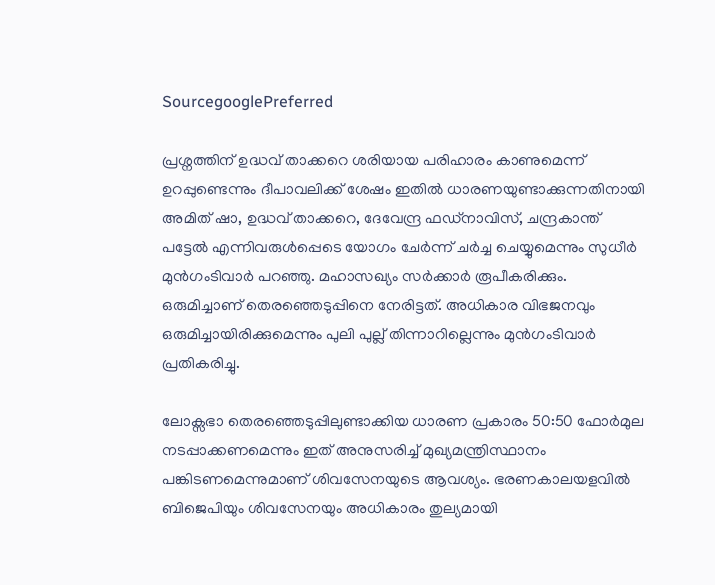SourcegooglePreferred

പ്രശ്നത്തിന് ഉദ്ധവ് താക്കറെ ശരിയായ പരിഹാരം കാണുമെന്ന് ഉറപ്പുണ്ടെന്നും ദീപാവലിക്ക് ശേഷം ഇതില്‍ ധാരണയുണ്ടാക്കുന്നതിനായി അമിത് ഷാ, ഉദ്ധവ് താക്കറെ, ദേവേന്ദ്ര ഫഡ്നാവിസ്, ചന്ദ്രകാന്ത് പട്ടേല്‍ എന്നിവരുള്‍പ്പെടെ യോഗം ചേര്‍ന്ന് ചര്‍ച്ച ചെയ്യുമെന്നും സുധീർ മുൻഗംടിവാർ പറഞ്ഞു. മഹാസഖ്യം സര്‍ക്കാര്‍ രൂപീകരിക്കും. ഒരുമിച്ചാണ് തെരഞ്ഞെടുപ്പിനെ നേരിട്ടത്. അധികാര വിഭജനവും ഒരുമിച്ചായിരിക്കുമെന്നും പുലി പുല്ല് തിന്നാറില്ലെന്നും മുൻഗംടിവാർ പ്രതികരിച്ചു.

ലോക്സഭാ തെരഞ്ഞെടുപ്പിലുണ്ടാക്കിയ ധാരണ പ്രകാരം 50:50 ഫോര്‍മുല നടപ്പാക്കണമെന്നും ഇത് അനുസരിച്ച് മുഖ്യമന്ത്രിസ്ഥാനം പങ്കിടണമെന്നുമാണ് ശിവസേനയുടെ ആവശ്യം. ഭരണകാലയളവില്‍ ബിജെപിയും ശിവസേനയും അധികാരം തുല്യമായി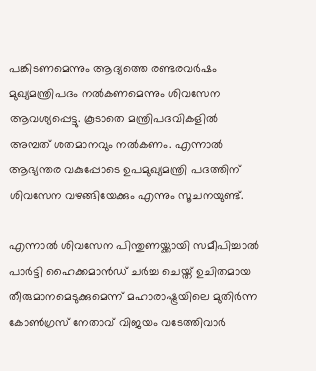പങ്കിടണമെന്നും ആദ്യത്തെ രണ്ടരവര്‍ഷം മുഖ്യമന്ത്രിപദം നല്‍കണമെന്നും ശിവസേന ആവശ്യപ്പെട്ടു. കൂടാതെ മന്ത്രിപദവികളില്‍ അമ്പത് ശതമാനവും നല്‍കണം. എന്നാല്‍ ആഭ്യന്തര വകുപ്പോടെ ഉപമുഖ്യമന്ത്രി പദത്തിന് ശിവസേന വഴങ്ങിയേക്കും എന്നും സൂചനയുണ്ട്.

എന്നാല്‍ ശിവസേന പിന്തുണയ്ക്കായി സമീപിച്ചാല്‍ പാര്‍ട്ടി ഹൈക്കമാന്‍ഡ് ചര്‍ച്ച ചെയ്ത് ഉചിതമായ തീരുമാനമെടുക്കുമെന്ന് മഹാരാഷ്ട്രയിലെ മുതിര്‍ന്ന കോണ്‍ഗ്രസ് നേതാവ് വിജയം വടേത്തിവാര്‍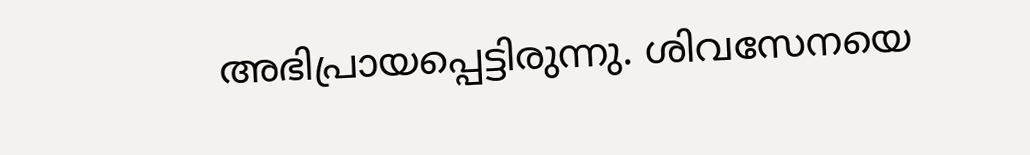അഭിപ്രായപ്പെട്ടിരുന്നു. ശിവസേനയെ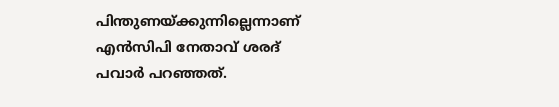പിന്തുണയ്ക്കുന്നില്ലെന്നാണ് എന്‍സിപി നേതാവ് ശരദ് പവാര്‍ പറഞ്ഞത്.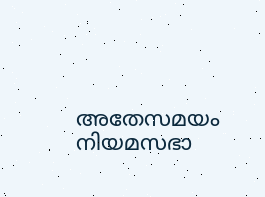അതേസമയം നിയമസഭാ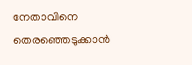നേതാവിനെ തെരഞ്ഞെടുക്കാന്‍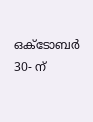ഒക്ടോബര്‍ 30- ന്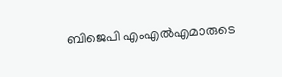ബിജെപി എംഎല്‍എമാരുടെ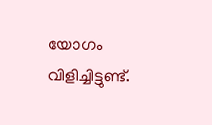യോഗം വിളിച്ചിട്ടുണ്ട്.